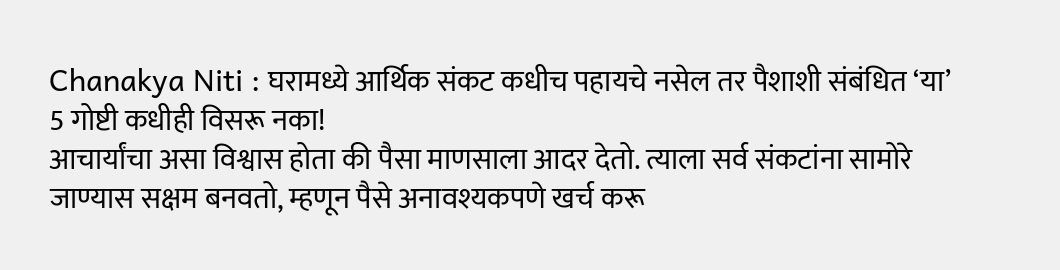Chanakya Niti : घरामध्ये आर्थिक संकट कधीच पहायचे नसेल तर पैशाशी संबंधित ‘या’ 5 गोष्टी कधीही विसरू नका!
आचार्यांचा असा विश्वास होता की पैसा माणसाला आदर देतो. त्याला सर्व संकटांना सामोरे जाण्यास सक्षम बनवतो, म्हणून पैसे अनावश्यकपणे खर्च करू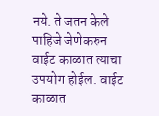नये. ते जतन केले पाहिजे जेणेकरुन वाईट काळात त्याचा उपयोग होईल. वाईट काळात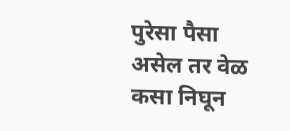पुरेसा पैसा असेल तर वेळ कसा निघून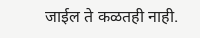जाईल ते कळतही नाही.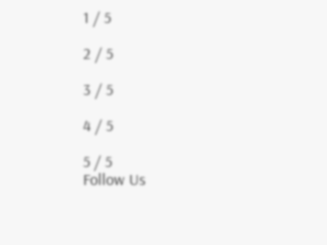1 / 5

2 / 5

3 / 5

4 / 5

5 / 5
Follow Us